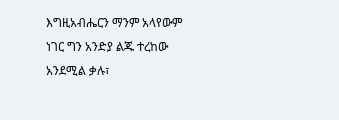እግዚአብሔርን ማንም አላየውም ነገር ግን አንድያ ልጁ ተረከው አንደሚል ቃሉ፣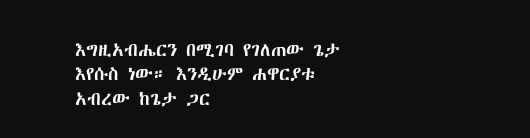እግዚአብሔርን በሚገባ የገለጠው ጌታ እየሱስ ነው። እንዲሁም ሐዋርያቱ አብረው ከጌታ ጋር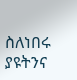ስለነበሩ ያዩትንና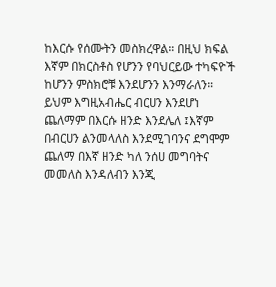ከእርሱ የሰሙትን መስክረዋል። በዚህ ክፍል እኛም በክርስቶስ የሆንን የባህርይው ተካፍዮች ከሆንን ምስክሮቹ እንደሆንን እንማራለን።
ይህም እግዚአብሔር ብርሀን እንደሆነ ጨለማም በእርሱ ዘንድ እንደሌለ ፤እኛም በብርሀን ልንመላለስ እንደሚገባንና ደግሞም ጨለማ በእኛ ዘንድ ካለ ንሰሀ መግባትና መመለስ እንዳለብን እንጂ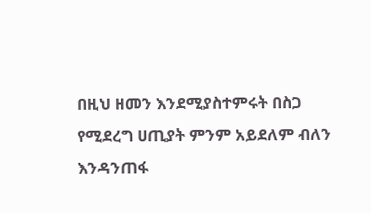በዚህ ዘመን እንደሚያስተምሩት በስጋ የሚደረግ ሀጢያት ምንም አይደለም ብለን እንዳንጠፋ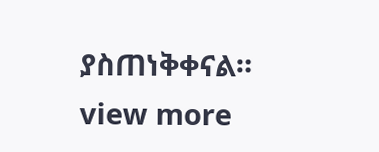ያስጠነቅቀናል።
view more